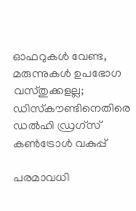ഓഫറുകള്‍ വേണ്ട, മരുന്നുകള്‍ ഉപഭോഗ വസ്തുക്കളല്ല; ഡിസ്‌കൗണ്ടിനെതിരെ ഡല്‍ഹി ഡ്രഗ്‌സ് കണ്‍ട്രോള്‍ വകുപ്പ്

പരമാവധി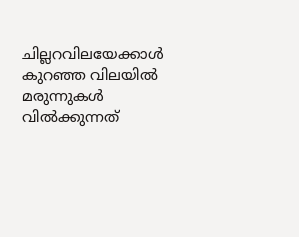ചില്ലറവിലയേക്കാള്‍ കുറഞ്ഞ വിലയില്‍ മരുന്നുകള്‍ വില്‍ക്കുന്നത്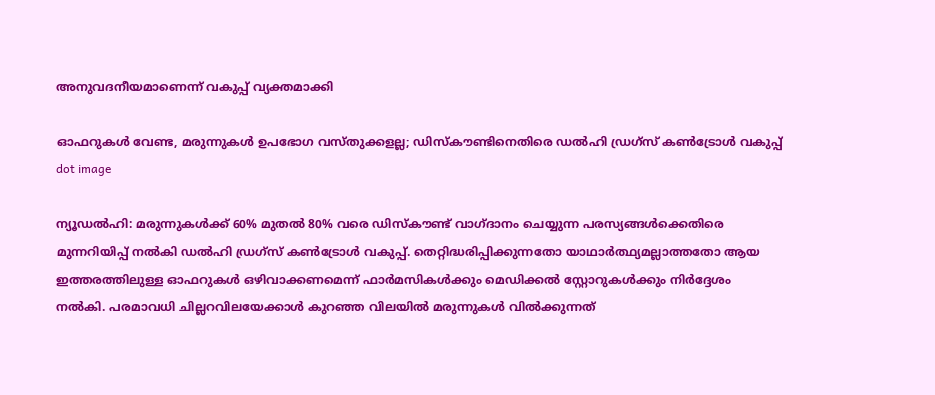അനുവദനീയമാണെന്ന് വകുപ്പ് വ്യക്തമാക്കി

ഓഫറുകള്‍ വേണ്ട, മരുന്നുകള്‍ ഉപഭോഗ വസ്തുക്കളല്ല; ഡിസ്‌കൗണ്ടിനെതിരെ ഡല്‍ഹി ഡ്രഗ്‌സ് കണ്‍ട്രോള്‍ വകുപ്പ്
dot image

ന്യൂഡല്‍ഹി: മരുന്നുകള്‍ക്ക് 60% മുതല്‍ 80% വരെ ഡിസ്‌കൗണ്ട് വാഗ്ദാനം ചെയ്യുന്ന പരസ്യങ്ങള്‍ക്കെതിരെ മുന്നറിയിപ്പ് നല്‍കി ഡല്‍ഹി ഡ്രഗ്‌സ് കണ്‍ട്രോള്‍ വകുപ്പ്. തെറ്റിദ്ധരിപ്പിക്കുന്നതോ യാഥാര്‍ത്ഥ്യമല്ലാത്തതോ ആയ ഇത്തരത്തിലുള്ള ഓഫറുകള്‍ ഒഴിവാക്കണമെന്ന് ഫാര്‍മസികള്‍ക്കും മെഡിക്കല്‍ സ്റ്റോറുകള്‍ക്കും നിര്‍ദ്ദേശം നല്‍കി. പരമാവധി ചില്ലറവിലയേക്കാള്‍ കുറഞ്ഞ വിലയില്‍ മരുന്നുകള്‍ വില്‍ക്കുന്നത്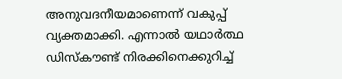അനുവദനീയമാണെന്ന് വകുപ്പ് വ്യക്തമാക്കി. എന്നാല്‍ യഥാര്‍ത്ഥ ഡിസ്‌കൗണ്ട് നിരക്കിനെക്കുറിച്ച്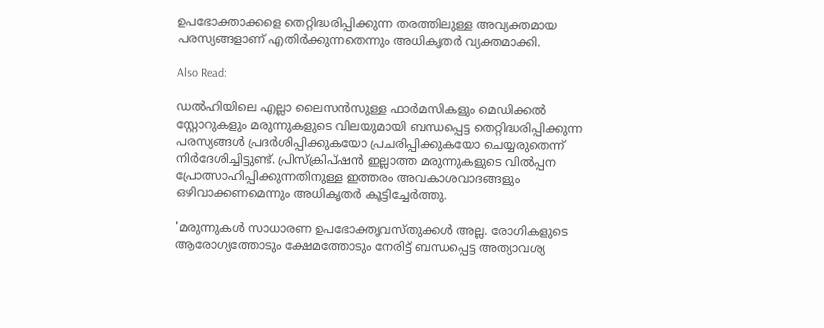ഉപഭോക്താക്കളെ തെറ്റിദ്ധരിപ്പിക്കുന്ന തരത്തിലുള്ള അവ്യക്തമായ പരസ്യങ്ങളാണ് എതിര്‍ക്കുന്നതെന്നും അധികൃതര്‍ വ്യക്തമാക്കി.

Also Read:

ഡല്‍ഹിയിലെ എല്ലാ ലൈസന്‍സുള്ള ഫാര്‍മസികളും മെഡിക്കല്‍ സ്റ്റോറുകളും മരുന്നുകളുടെ വിലയുമായി ബന്ധപ്പെട്ട തെറ്റിദ്ധരിപ്പിക്കുന്ന പരസ്യങ്ങള്‍ പ്രദര്‍ശിപ്പിക്കുകയോ പ്രചരിപ്പിക്കുകയോ ചെയ്യരുതെന്ന് നിര്‍ദേശിച്ചിട്ടുണ്ട്. പ്രിസ്‌ക്രിപ്ഷന്‍ ഇല്ലാത്ത മരുന്നുകളുടെ വില്‍പ്പന പ്രോത്സാഹിപ്പിക്കുന്നതിനുള്ള ഇത്തരം അവകാശവാദങ്ങളും ഒഴിവാക്കണമെന്നും അധികൃതര്‍ കൂട്ടിച്ചേര്‍ത്തു.

'മരുന്നുകള്‍ സാധാരണ ഉപഭോക്തൃവസ്തുക്കള്‍ അല്ല. രോഗികളുടെ ആരോഗ്യത്തോടും ക്ഷേമത്തോടും നേരിട്ട് ബന്ധപ്പെട്ട അത്യാവശ്യ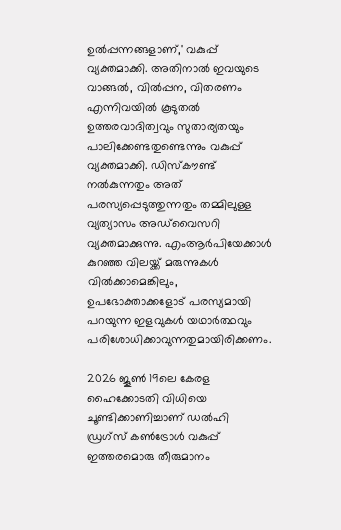ഉല്‍പ്പന്നങ്ങളാണ്,' വകുപ്പ് വ്യക്തമാക്കി. അതിനാല്‍ ഇവയുടെ വാങ്ങല്‍, വില്‍പ്പന, വിതരണം എന്നിവയില്‍ കൂടുതല്‍ ഉത്തരവാദിത്വവും സുതാര്യതയും പാലിക്കേണ്ടതുണ്ടെന്നും വകുപ്പ് വ്യക്തമാക്കി. ഡിസ്‌കൗണ്ട് നല്‍കുന്നതും അത് പരസ്യപ്പെടുത്തുന്നതും തമ്മിലുള്ള വ്യത്യാസം അഡ്‌വൈസറി വ്യക്തമാക്കുന്നു. എംആര്‍പിയേക്കാള്‍ കുറഞ്ഞ വിലയ്ക്ക് മരുന്നുകള്‍ വില്‍ക്കാമെങ്കിലും, ഉപഭോക്താക്കളോട് പരസ്യമായി പറയുന്ന ഇളവുകള്‍ യഥാര്‍ത്ഥവും പരിശോധിക്കാവുന്നതുമായിരിക്കണം.

2026 ജൂണ്‍ 19ലെ കേരള ഹൈക്കോടതി വിധിയെ ചൂണ്ടിക്കാണിച്ചാണ് ഡല്‍ഹി ഡ്രഗ്‌സ് കണ്‍ട്രോള്‍ വകുപ്പ് ഇത്തരമൊരു തീരുമാനം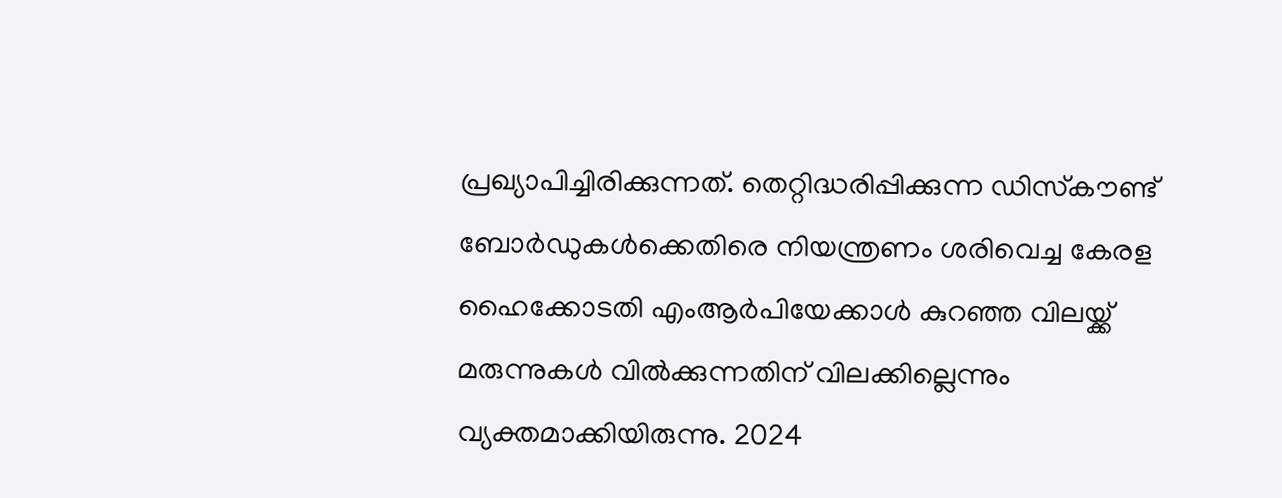പ്രഖ്യാപിച്ചിരിക്കുന്നത്. തെറ്റിദ്ധരിപ്പിക്കുന്ന ഡിസ്‌കൗണ്ട് ബോര്‍ഡുകള്‍ക്കെതിരെ നിയന്ത്രണം ശരിവെച്ച കേരള ഹൈക്കോടതി എംആര്‍പിയേക്കാള്‍ കുറഞ്ഞ വിലയ്ക്ക് മരുന്നുകള്‍ വില്‍ക്കുന്നതിന് വിലക്കില്ലെന്നും വ്യക്തമാക്കിയിരുന്നു. 2024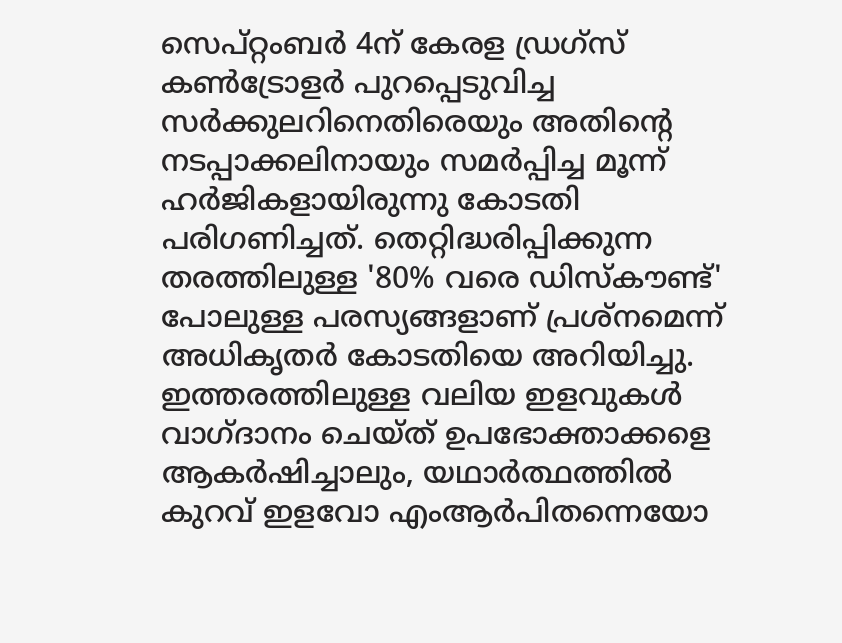സെപ്റ്റംബര്‍ 4ന് കേരള ഡ്രഗ്‌സ് കണ്‍ട്രോളര്‍ പുറപ്പെടുവിച്ച സര്‍ക്കുലറിനെതിരെയും അതിന്റെ നടപ്പാക്കലിനായും സമര്‍പ്പിച്ച മൂന്ന് ഹര്‍ജികളായിരുന്നു കോടതി പരിഗണിച്ചത്. തെറ്റിദ്ധരിപ്പിക്കുന്ന തരത്തിലുള്ള '80% വരെ ഡിസ്‌കൗണ്ട്' പോലുള്ള പരസ്യങ്ങളാണ് പ്രശ്‌നമെന്ന് അധികൃതര്‍ കോടതിയെ അറിയിച്ചു. ഇത്തരത്തിലുള്ള വലിയ ഇളവുകള്‍ വാഗ്ദാനം ചെയ്ത് ഉപഭോക്താക്കളെ ആകര്‍ഷിച്ചാലും, യഥാര്‍ത്ഥത്തില്‍ കുറവ് ഇളവോ എംആര്‍പിതന്നെയോ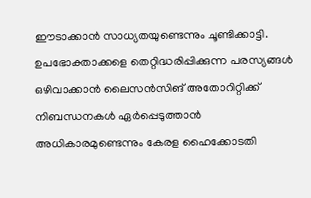ഈടാക്കാന്‍ സാധ്യതയുണ്ടെന്നും ചൂണ്ടിക്കാട്ടി. ഉപഭോക്താക്കളെ തെറ്റിദ്ധരിപ്പിക്കുന്ന പരസ്യങ്ങള്‍ ഒഴിവാക്കാന്‍ ലൈസന്‍സിങ് അതോറിറ്റിക്ക് നിബന്ധനകള്‍ ഏര്‍പ്പെടുത്താന്‍ അധികാരമുണ്ടെന്നും കേരള ഹൈക്കോടതി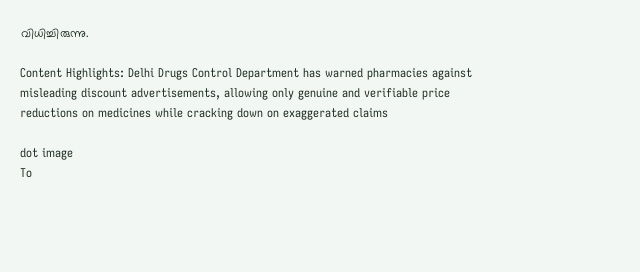വിധിച്ചിരുന്നു.

Content Highlights: Delhi Drugs Control Department has warned pharmacies against misleading discount advertisements, allowing only genuine and verifiable price reductions on medicines while cracking down on exaggerated claims

dot image
To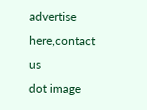advertise here,contact us
dot image